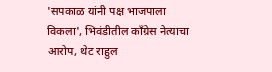'सपकाळ यांनी पक्ष भाजपाला विकला', भिवंडीतील काँग्रेस नेत्याचा आरोप, थेट राहुल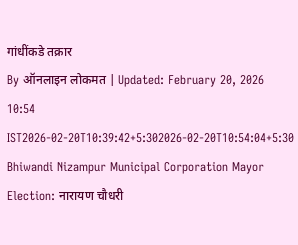गांधींकडे तक्रार
By ऑनलाइन लोकमत | Updated: February 20, 2026 10:54 IST2026-02-20T10:39:42+5:302026-02-20T10:54:04+5:30
Bhiwandi Nizampur Municipal Corporation Mayor Election: नारायण चौधरी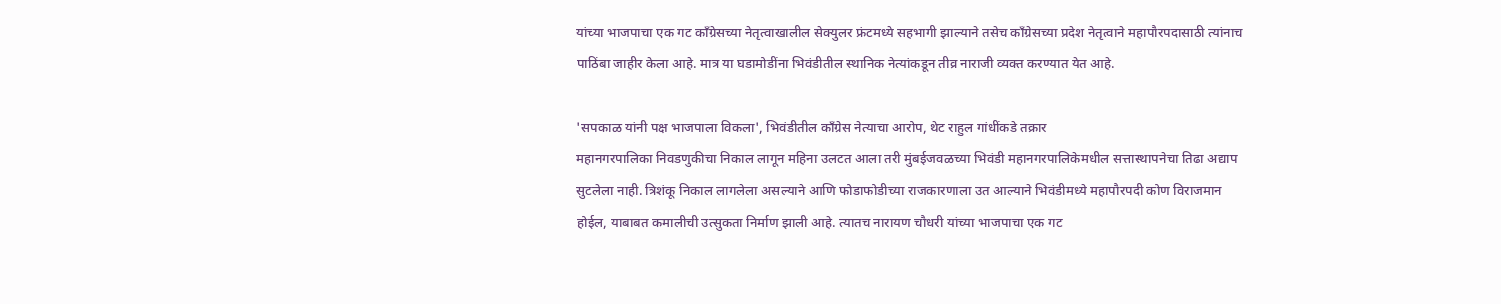यांच्या भाजपाचा एक गट काँग्रेसच्या नेतृत्वाखालील सेक्युलर फ्रंटमध्ये सहभागी झाल्याने तसेच काँग्रेसच्या प्रदेश नेतृत्वाने महापौरपदासाठी त्यांनाच पाठिंबा जाहीर केला आहे. मात्र या घडामोडींना भिवंडीतील स्थानिक नेत्यांकडून तीव्र नाराजी व्यक्त करण्यात येत आहे.

'सपकाळ यांनी पक्ष भाजपाला विकला', भिवंडीतील काँग्रेस नेत्याचा आरोप, थेट राहुल गांधींकडे तक्रार
महानगरपालिका निवडणुकीचा निकाल लागून महिना उलटत आला तरी मुंबईजवळच्या भिवंडी महानगरपालिकेमधील सत्तास्थापनेचा तिढा अद्याप सुटलेला नाही. त्रिशंकू निकाल लागलेला असल्याने आणि फोडाफोडीच्या राजकारणाला उत आल्याने भिवंडीमध्ये महापौरपदी कोण विराजमान होईल, याबाबत कमालीची उत्सुकता निर्माण झाली आहे. त्यातच नारायण चौधरी यांच्या भाजपाचा एक गट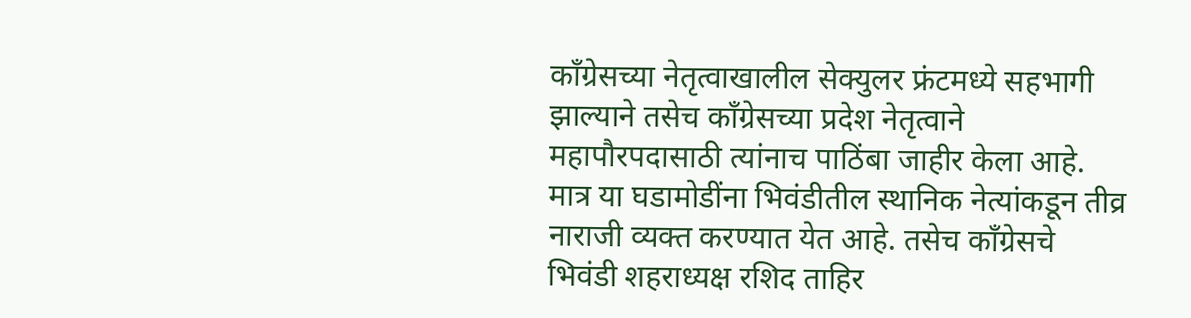काँग्रेसच्या नेतृत्वाखालील सेक्युलर फ्रंटमध्ये सहभागी झाल्याने तसेच काँग्रेसच्या प्रदेश नेतृत्वाने महापौरपदासाठी त्यांनाच पाठिंबा जाहीर केला आहे. मात्र या घडामोडींना भिवंडीतील स्थानिक नेत्यांकडून तीव्र नाराजी व्यक्त करण्यात येत आहे. तसेच काँग्रेसचे भिवंडी शहराध्यक्ष रशिद ताहिर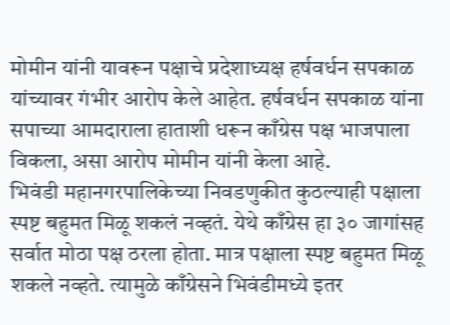मोमीन यांनी यावरून पक्षाचे प्रदेशाध्यक्ष हर्षवर्धन सपकाळ यांच्यावर गंभीर आरोप केले आहेत. हर्षवर्धन सपकाळ यांना सपाच्या आमदाराला हाताशी धरून काँग्रेस पक्ष भाजपाला विकला, असा आरोप मोमीन यांनी केला आहे.
भिवंडी महानगरपालिकेच्या निवडणुकीत कुठल्याही पक्षाला स्पष्ट बहुमत मिळू शकलं नव्हतं. येथे काँग्रेस हा ३० जागांसह सर्वात मोठा पक्ष ठरला होता. मात्र पक्षाला स्पष्ट बहुमत मिळू शकले नव्हते. त्यामुळे काँग्रेसने भिवंडीमध्ये इतर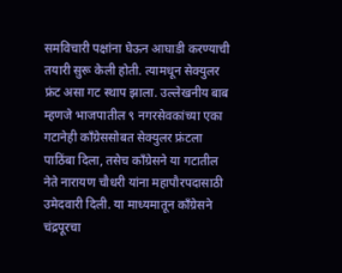समविचारी पक्षांना घेऊन आघाडी करण्याची तयारी सुरू केली होती. त्यामधून सेक्युलर फ्रंट असा गट स्थाप झाला. उल्लेखनीय बाब म्हणजे भाजपातील ९ नगरसेवकांच्या एका गटानेही काँग्रेससोबत सेक्युलर फ्रंटला पाठिंबा दिला, तसेच काँग्रेसने या गटातील नेते नारायण चौधरी यांना महापौरपदासाठी उमेदवारी दिली. या माध्यमातून काँग्रेसने चंद्रपूरचा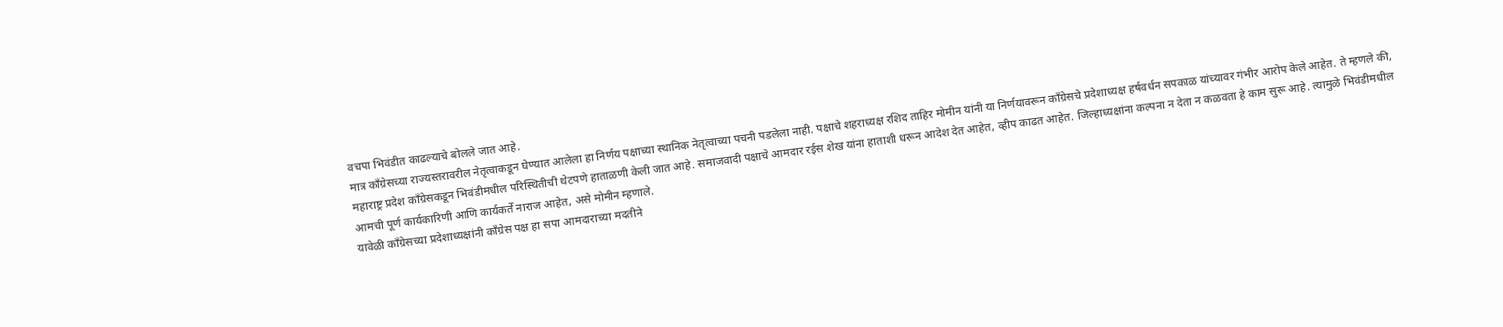वचपा भिवंडीत काढल्याचे बोलले जात आहे.
मात्र काँग्रेसच्या राज्यस्तरावरील नेतृत्वाकडून घेण्यात आलेला हा निर्णय पक्षाच्या स्थानिक नेतृत्वाच्या पचनी पडलेला नाही. पक्षाचे शहराध्यक्ष रशिद ताहिर मोमीन यांनी या निर्णयावरून काँग्रेसचे प्रदेशाध्यक्ष हर्षवर्धन सपकाळ यांच्यावर गंभीर आरोप केले आहेत. ते म्हणले की, महाराष्ट्र प्रदेश काँग्रेसकडून भिवंडीमधील परिस्थितीची थेटपणे हाताळणी केली जात आहे. समाजवादी पक्षाचे आमदार रईस शेख यांना हाताशी धरून आदेश देत आहेत, व्हीप काढत आहेत. जिल्हाध्यक्षांना कल्पना न देता न कळवता हे काम सुरू आहे. त्यामुळे भिवंडीमधील आमची पूर्ण कार्यकारिणी आणि कार्यकर्ते नाराज आहेत, असे मोमीन म्हणाले.
यावेळी काँग्रेसच्या प्रदेशाध्यक्षांनी काँग्रेस पक्ष हा सपा आमदाराच्या मदतीने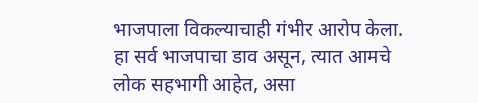भाजपाला विकल्याचाही गंभीर आरोप केला. हा सर्व भाजपाचा डाव असून, त्यात आमचे लोक सहभागी आहेत, असा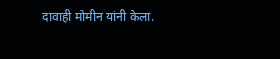दावाही मोमीन यांनी केला.